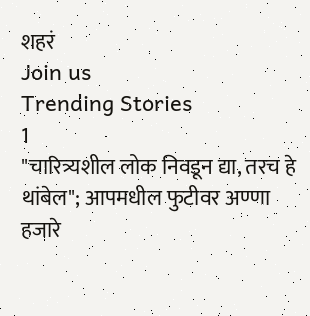शहरं
Join us
Trending Stories
1
"चारित्र्यशील लोक निवडून द्या, तरच हे थांबेल"; आपमधील फुटीवर अण्णा हजारे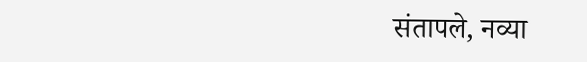संतापले, नव्या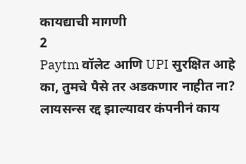कायद्याची मागणी
2
Paytm वॉलेट आणि UPI सुरक्षित आहे का, तुमचे पैसे तर अडकणार नाहीत ना? लायसन्स रद्द झाल्यावर कंपनीनं काय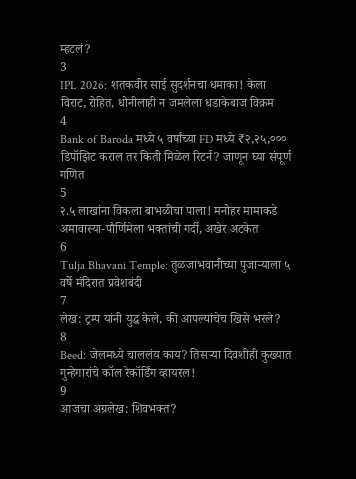म्हटलं?
3
IPL 2026: शतकवीर साई सुदर्शनचा धमाका! केला विराट, रोहित, धोनीलाही न जमलेला धडाकेबाज विक्रम
4
Bank of Baroda मध्ये ५ वर्षांच्या FD मध्ये ₹२,२५,००० डिपॉझिट कराल तर किती मिळेल रिटर्न? जाणून घ्या संपूर्ण गणित
5
२.५ लाखांना विकला बाभळीचा पाला! मनोहर मामाकडे अमावास्या-पौर्णिमेला भक्तांची गर्दी, अखेर अटकेत
6
Tulja Bhavani Temple: तुळजाभवानीच्या पुजाऱ्याला ५ वर्षे मंदिरात प्रवेशबंदी
7
लेख: ट्रम्प यांनी युद्ध केले, की आपल्यांचेच खिसे भरले?
8
Beed: जेलमध्ये चाललंय काय? तिसऱ्या दिवशीही कुख्यात गुन्हेगारांचे कॉल रेकॉर्डिंग व्हायरल!
9
आजचा अग्रलेख: शिवभक्त?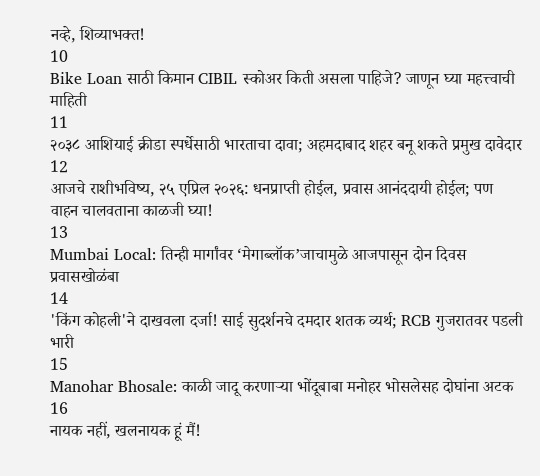नव्हे, शिव्याभक्त!
10
Bike Loan साठी किमान CIBIL स्कोअर किती असला पाहिजे? जाणून घ्या महत्त्वाची माहिती
11
२०३८ आशियाई क्रीडा स्पर्धेसाठी भारताचा दावा; अहमदाबाद शहर बनू शकते प्रमुख दावेदार
12
आजचे राशीभविष्य, २५ एप्रिल २०२६: धनप्राप्ती होईल, प्रवास आनंददायी होईल; पण वाहन चालवताना काळजी घ्या!
13
Mumbai Local: तिन्ही मार्गांवर ‘मेगाब्लॉक’जाचामुळे आजपासून दोन दिवस प्रवासखोळंबा
14
'किंग कोहली'ने दाखवला दर्जा! साई सुदर्शनचे दमदार शतक व्यर्थ; RCB गुजरातवर पडली भारी
15
Manohar Bhosale: काळी जादू करणाऱ्या भोंदूबाबा मनोहर भोसलेसह दोघांना अटक
16
नायक नहीं, खलनायक हूं मैं!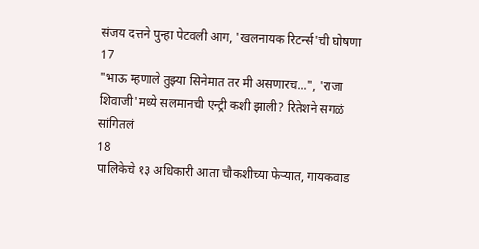संजय दत्तने पुन्हा पेटवली आग, 'खलनायक रिटर्न्स'ची घोषणा
17
"भाऊ म्हणाले तुझ्या सिनेमात तर मी असणारच...", 'राजा शिवाजी'मध्ये सलमानची एन्ट्री कशी झाली? रितेशने सगळं सांगितलं
18
पालिकेचे १३ अधिकारी आता चौकशीच्या फेऱ्यात, गायकवाड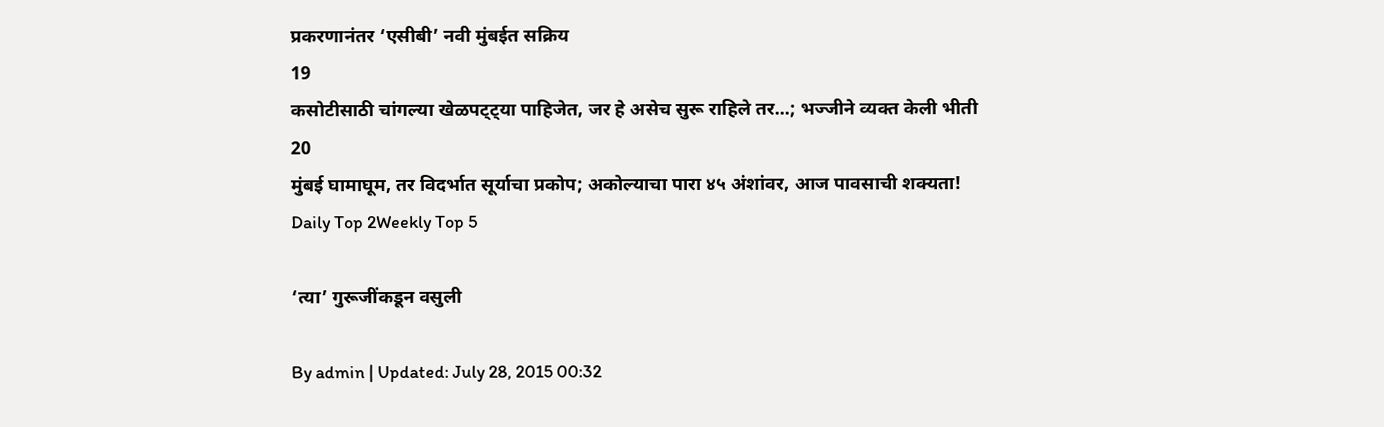प्रकरणानंतर ‘एसीबी’ नवी मुंबईत सक्रिय
19
कसोटीसाठी चांगल्या खेळपट्ट्या पाहिजेत, जर हे असेच सुरू राहिले तर...; भज्जीने व्यक्त केली भीती
20
मुंबई घामाघूम, तर विदर्भात सूर्याचा प्रकोप; अकोल्याचा पारा ४५ अंशांवर, आज पावसाची शक्यता!
Daily Top 2Weekly Top 5

‘त्या’ गुरूजींकडून वसुली

By admin | Updated: July 28, 2015 00:32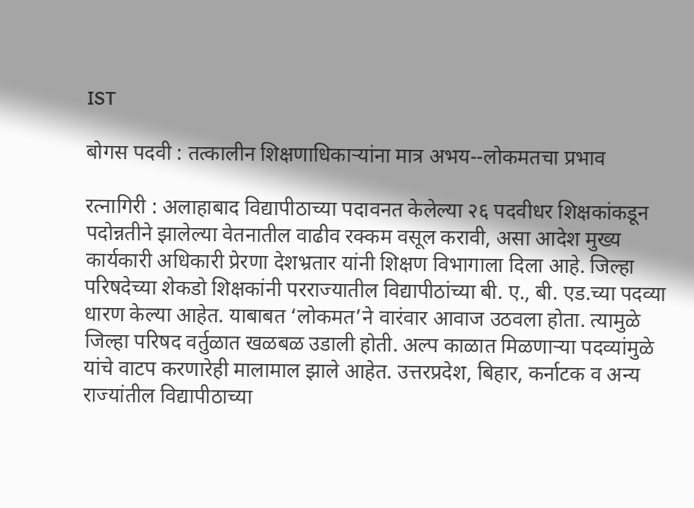IST

बोगस पदवी : तत्कालीन शिक्षणाधिकाऱ्यांना मात्र अभय--लोकमतचा प्रभाव

रत्नागिरी : अलाहाबाद विद्यापीठाच्या पदावनत केलेल्या २६ पदवीधर शिक्षकांकडून पदोन्नतीने झालेल्या वेतनातील वाढीव रक्कम वसूल करावी, असा आदेश मुख्य कार्यकारी अधिकारी प्रेरणा देशभ्रतार यांनी शिक्षण विभागाला दिला आहे. जिल्हा परिषदेच्या शेकडो शिक्षकांनी परराज्यातील विद्यापीठांच्या बी. ए., बी. एड.च्या पदव्या धारण केल्या आहेत. याबाबत ‘लोकमत’ने वारंवार आवाज उठवला होता. त्यामुळे जिल्हा परिषद वर्तुळात खळबळ उडाली होती. अल्प काळात मिळणाऱ्या पदव्यांमुळे यांचे वाटप करणारेही मालामाल झाले आहेत. उत्तरप्रदेश, बिहार, कर्नाटक व अन्य राज्यांतील विद्यापीठाच्या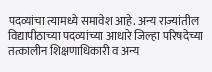पदव्यांचा त्यामध्ये समावेश आहे. अन्य राज्यांतील विद्यापीठाच्या पदव्यांच्या आधारे जिल्हा परिषदेच्या तत्कालीन शिक्षणाधिकारी व अन्य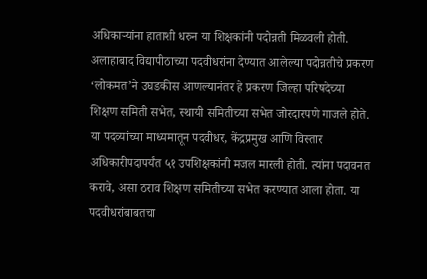अधिकाऱ्यांना हाताशी धरुन या शिक्षकांनी पदोन्नती मिळवली होती. अलाहाबाद विद्यापीठाच्या पदवीधरांना देण्यात आलेल्या पदोन्नतीचे प्रकरण ‘लोकमत’ने उघडकीस आणल्यानंतर हे प्रकरण जिल्हा परिषदेच्या शिक्षण समिती सभेत, स्थायी समितीच्या सभेत जोरदारपणे गाजले होते. या पदव्यांच्या माध्यमातून पदवीधर, केंद्रप्रमुख आणि विस्तार अधिकारीपदापर्यंत ५१ उपशिक्षकांनी मजल मारली होती. त्यांना पदावनत करावे, असा ठराव शिक्षण समितीच्या सभेत करण्यात आला होता. या पदवीधरांबाबतचा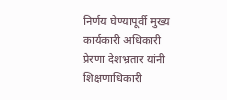निर्णय घेण्यापूर्वी मुख्य कार्यकारी अधिकारी प्रेरणा देशभ्रतार यांनी शिक्षणाधिकारी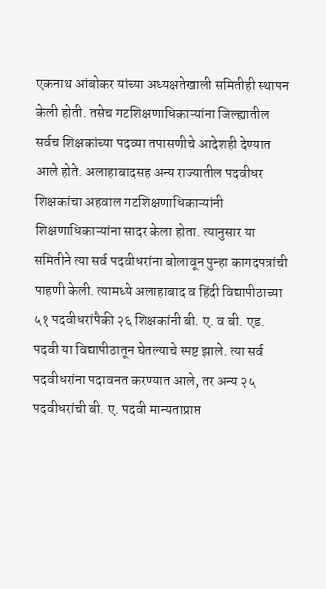एकनाथ आंबोकर यांच्या अध्यक्षतेखाली समितीही स्थापन केली होती. तसेच गटशिक्षणाधिकाऱ्यांना जिल्ह्यातील सर्वच शिक्षकांच्या पदव्या तपासणीचे आदेशही देण्यात आले होते. अलाहाबादसह अन्य राज्यातील पदवीधर शिक्षकांचा अहवाल गटशिक्षणाधिकाऱ्यांनी शिक्षणाधिकाऱ्यांना सादर केला होता. त्यानुसार या समितीने त्या सर्व पदवीधरांना बोलावून पुन्हा कागदपत्रांची पाहणी केली. त्यामध्ये अलाहाबाद व हिंदी विद्यापीठाच्या ५१ पदवीधरांपैकी २६ शिक्षकांनी बी. ए. व बी. एड. पदवी या विद्यापीठातून घेतल्याचे स्पष्ट झाले. त्या सर्व पदवीधरांना पदावनत करण्यात आले, तर अन्य २५ पदवीधरांची बी. ए. पदवी मान्यताप्राप्त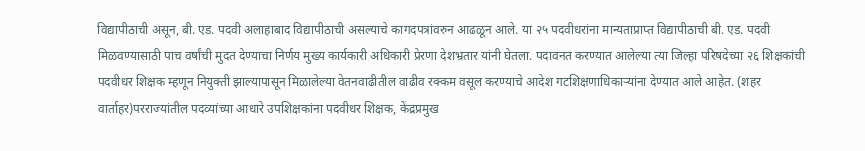विद्यापीठाची असून, बी. एड. पदवी अलाहाबाद विद्यापीठाची असल्याचे कागदपत्रांवरुन आढळून आले. या २५ पदवीधरांना मान्यताप्राप्त विद्यापीठाची बी. एड. पदवी मिळवण्यासाठी पाच वर्षांची मुदत देण्याचा निर्णय मुख्य कार्यकारी अधिकारी प्रेरणा देशभ्रतार यांनी घेतला. पदावनत करण्यात आलेल्या त्या जिल्हा परिषदेच्या २६ शिक्षकांची पदवीधर शिक्षक म्हणून नियुक्ती झाल्यापासून मिळालेल्या वेतनवाढीतील वाढीव रक्कम वसूल करण्याचे आदेश गटशिक्षणाधिकाऱ्यांना देण्यात आले आहेत. (शहर वार्ताहर)परराज्यांतील पदव्यांच्या आधारे उपशिक्षकांना पदवीधर शिक्षक, केंद्रप्रमुख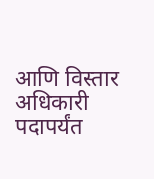आणि विस्तार अधिकारी पदापर्यंत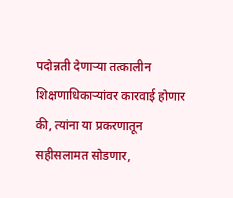पदोन्नती देणाऱ्या तत्कालीन शिक्षणाधिकाऱ्यांवर कारवाई होणार की, त्यांना या प्रकरणातून सहीसलामत सोडणार,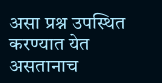असा प्रश्न उपस्थित करण्यात येत असतानाच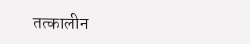तत्कालीन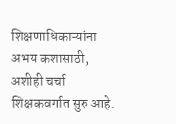शिक्षणाधिकाऱ्यांना अभय कशासाठी, अशीही चर्चा शिक्षकवर्गात सुरु आहे.